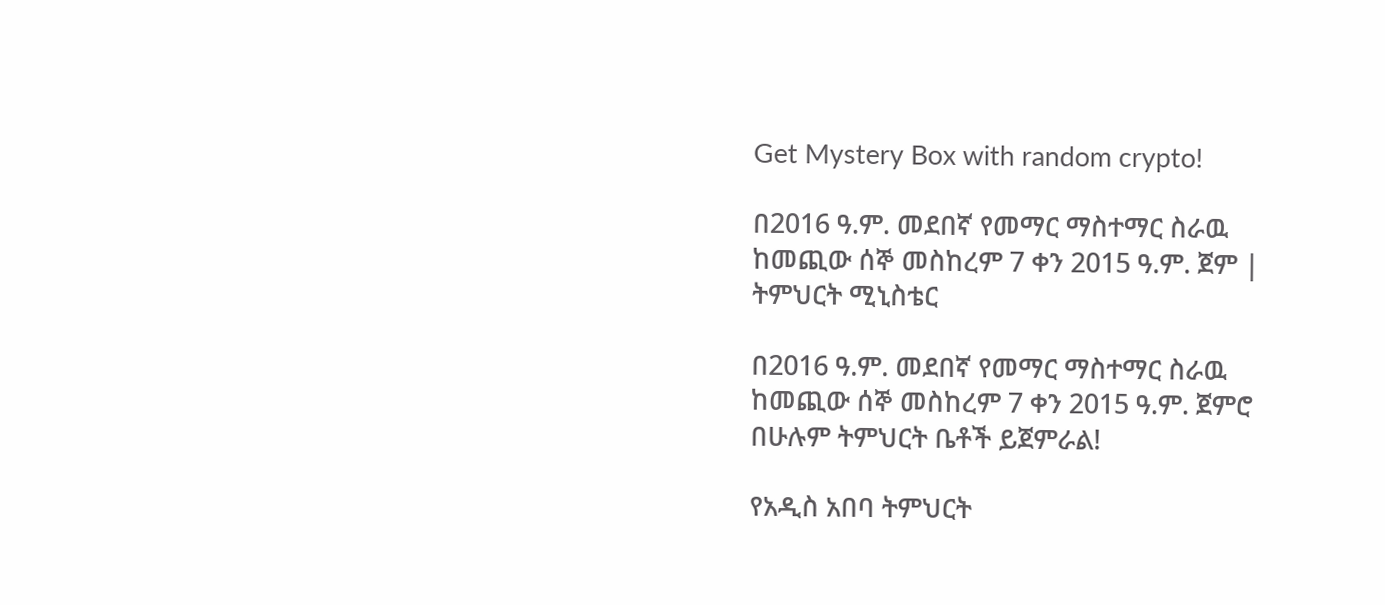Get Mystery Box with random crypto!

በ2016 ዓ.ም. መደበኛ የመማር ማስተማር ስራዉ ከመጪው ሰኞ መስከረም 7 ቀን 2015 ዓ.ም. ጀም | ትምህርት ሚኒስቴር

በ2016 ዓ.ም. መደበኛ የመማር ማስተማር ስራዉ ከመጪው ሰኞ መስከረም 7 ቀን 2015 ዓ.ም. ጀምሮ በሁሉም ትምህርት ቤቶች ይጀምራል!

የአዲስ አበባ ትምህርት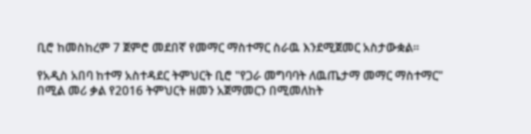ቢሮ ከመስከረም 7 ጀምሮ መደበኛ የመማር ማስተማር ስራዉ እንደሚጀመር አስታውቋል።

የአዲስ አበባ ከተማ አስተዳደር ትምህርት ቢሮ "የጋራ መግባባት ለዉጤታማ መማር ማስተማር"  በሚል መሪ ቃል የ2016 ትምህርት ዘመን አጀማመርን በሚመለከት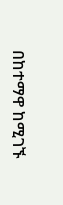በከተማዋ ከሚገኙ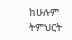ከሁሉም ትምህርት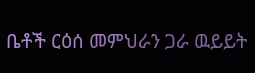ቤቶች ርዕሰ መምህራን ጋራ ዉይይት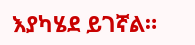እያካሄደ ይገኛል።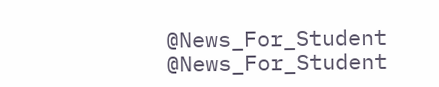@News_For_Student
@News_For_Student